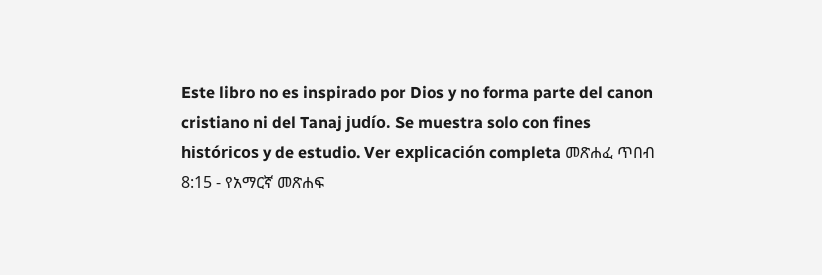Este libro no es inspirado por Dios y no forma parte del canon cristiano ni del Tanaj judío. Se muestra solo con fines históricos y de estudio. Ver explicación completa መጽሐፈ ጥበብ 8:15 - የአማርኛ መጽሐፍ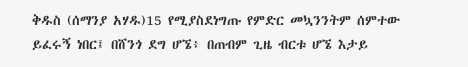ቅዱስ (ሰማንያ አሃዱ)15 የሚያስደነግጡ የምድር መኳንንትም ሰምተው ይፈሩኝ ነበር፤ በሸንጎ ደግ ሆኜ፥ በጠብም ጊዜ ብርቱ ሆኜ እታይ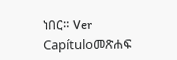ነበር። Ver Capítuloመጽሐፍ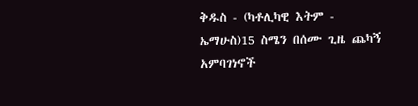ቅዱስ - (ካቶሊካዊ እትም - ኤማሁስ)15 ስሜን በሰሙ ጊዜ ጨካኝ አምባገነኖች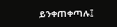ይንቀጠቀጣሉ፤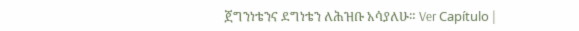ጀግንነቴንና ደግነቴን ለሕዝቡ አሳያለሁ። Ver Capítulo |